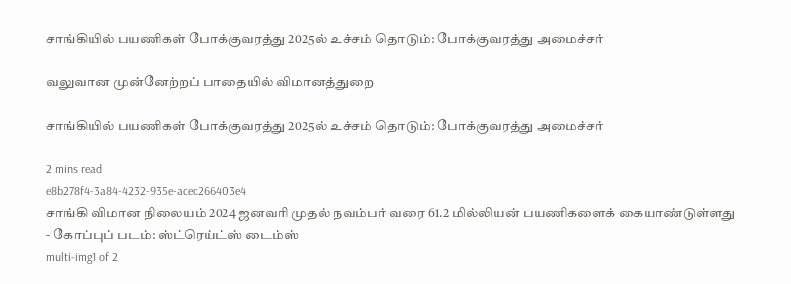சாங்கியில் பயணிகள் போக்குவரத்து 2025ல் உச்சம் தொடும்: போக்குவரத்து அமைச்சர்

வலுவான முன்னேற்றப் பாதையில் விமானத்துறை

சாங்கியில் பயணிகள் போக்குவரத்து 2025ல் உச்சம் தொடும்: போக்குவரத்து அமைச்சர்

2 mins read
e8b278f4-3a84-4232-935e-acec266403e4
சாங்கி விமான நிலையம் 2024 ஜனவரி முதல் நவம்பர் வரை 61.2 மில்லியன் பயணிகளைக் கையாண்டுள்ளது - கோப்புப் படம்: ஸ்ட்ரெய்ட்ஸ் டைம்ஸ்
multi-img1 of 2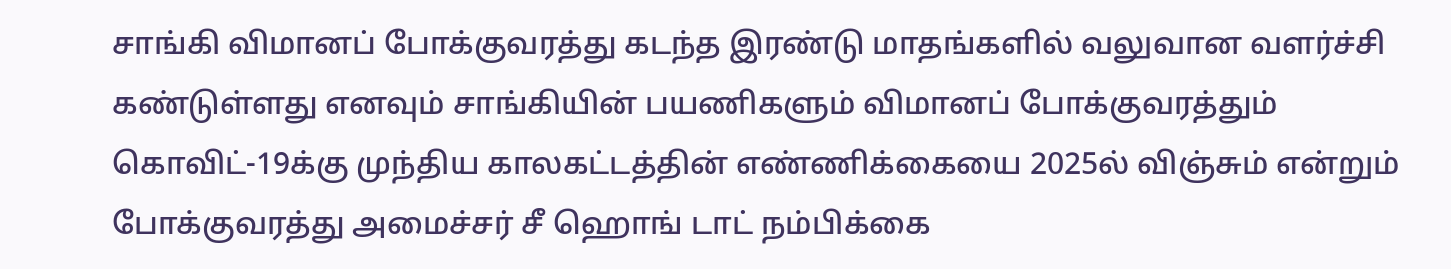சாங்கி விமானப் போக்குவரத்து கடந்த இரண்டு மாதங்களில் வலுவான வளர்ச்சி கண்டுள்ளது எனவும் சாங்கியின் பயணிகளும் விமானப் போக்குவரத்தும் கொவிட்-19க்கு முந்திய காலகட்டத்தின் எண்ணிக்கையை 2025ல் விஞ்சும் என்றும் போக்குவரத்து அமைச்சர் சீ ஹொங் டாட் நம்பிக்கை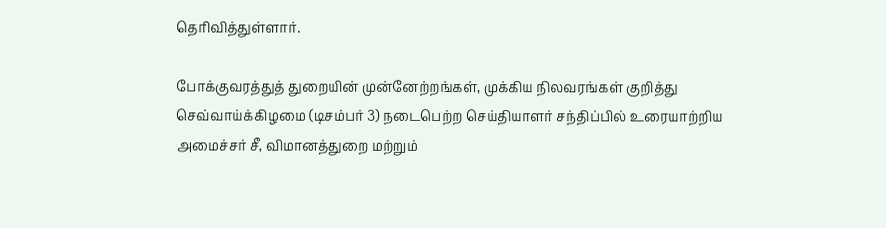தெரிவித்துள்ளார்.

போக்குவரத்துத் துறையின் முன்னேற்றங்கள், முக்கிய நிலவரங்கள் குறித்து செவ்வாய்க்கிழமை (டிசம்பர் 3) நடைபெற்ற செய்தியாளர் சந்திப்பில் உரையாற்றிய அமைச்சர் சீ, விமானத்துறை மற்றும்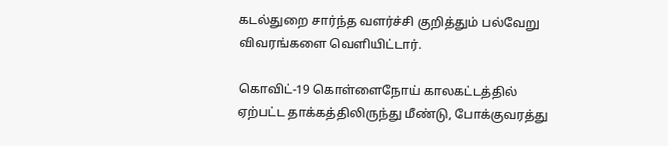கடல்துறை சார்ந்த வளர்ச்சி குறித்தும் பல்வேறு விவரங்களை வெளியிட்டார்.

கொவிட்-19 கொள்ளைநோய் காலகட்டத்தில் ஏற்பட்ட தாக்கத்திலிருந்து மீண்டு, போக்குவரத்து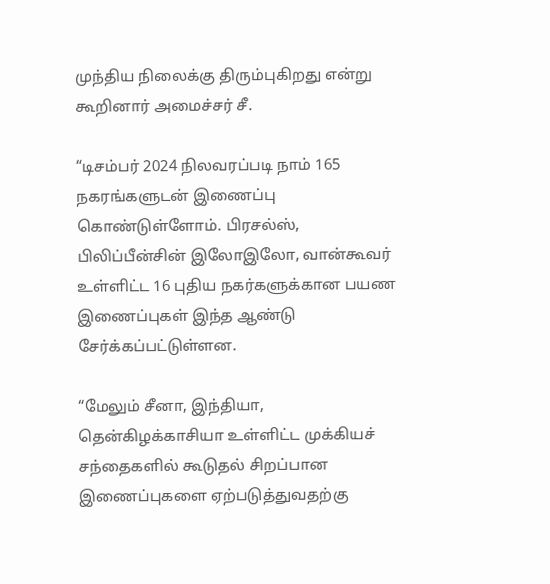முந்திய நிலைக்கு திரும்புகிறது என்று கூறினார் அமைச்சர் சீ.

“டிசம்பர் 2024 நிலவரப்படி நாம் 165 நகரங்களுடன் இணைப்பு கொண்டுள்ளோம். பிரசல்ஸ், பிலிப்பீன்சின் இலோஇலோ, வான்கூவர் உள்ளிட்ட 16 புதிய நகர்களுக்கான பயண இணைப்புகள் இந்த ஆண்டு சேர்க்கப்பட்டுள்ளன.

“மேலும் சீனா, இந்தியா, தென்கிழக்காசியா உள்ளிட்ட முக்கியச் சந்தைகளில் கூடுதல் சிறப்பான இணைப்புகளை ஏற்படுத்துவதற்கு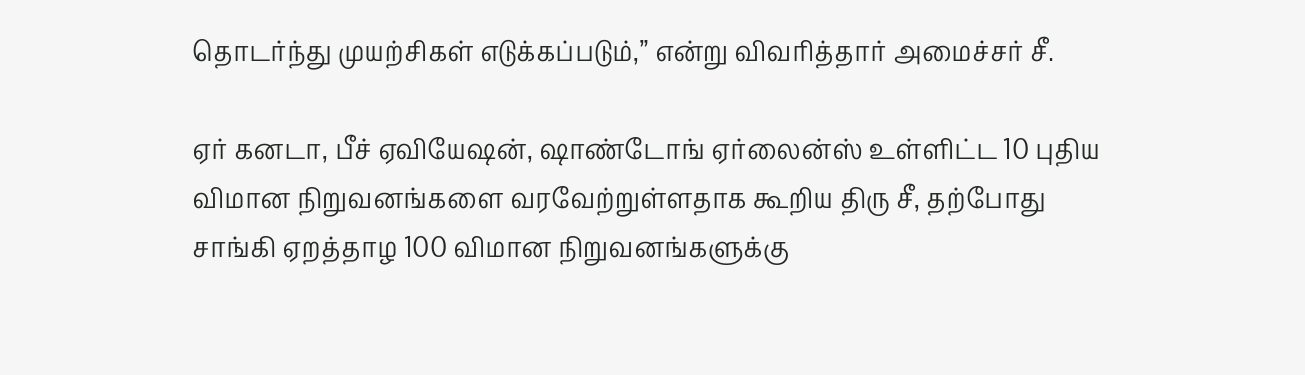தொடர்ந்து முயற்சிகள் எடுக்கப்படும்,” என்று விவரித்தார் அமைச்சர் சீ.

ஏர் கனடா, பீச் ஏவியேஷன், ஷாண்டோங் ஏர்லைன்ஸ் உள்ளிட்ட 10 புதிய விமான நிறுவனங்களை வரவேற்றுள்ளதாக கூறிய திரு சீ, தற்போது சாங்கி ஏறத்தாழ 100 விமான நிறுவனங்களுக்கு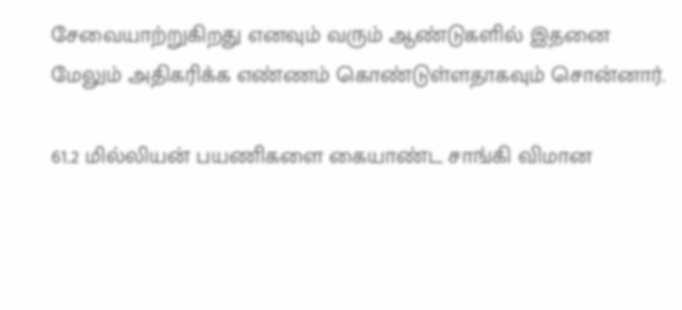சேவையாற்றுகிறது எனவும் வரும் ஆண்டுகளில் இதனை மேலும் அதிகரிக்க எண்ணம் கொண்டுள்ளதாகவும் சொன்னார்.

61.2 மில்லியன் பயணிகளை கையாண்ட சாங்கி விமான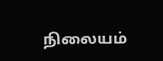நிலையம்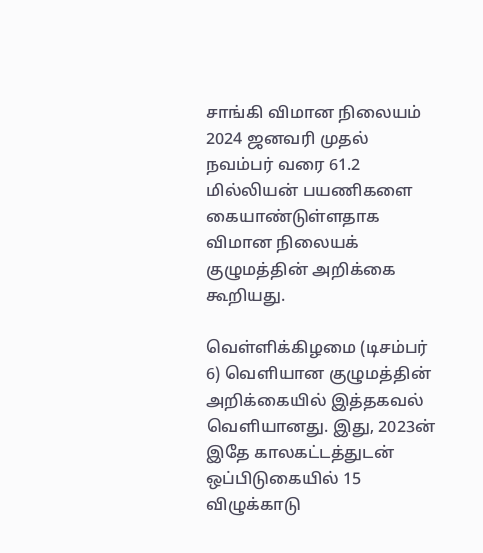சாங்கி விமான நிலையம் 2024 ஜனவரி முதல் நவம்பர் வரை 61.2 மில்லியன் பயணிகளை கையாண்டுள்ளதாக விமான நிலையக் குழுமத்தின் அறிக்கை கூறியது.

வெள்ளிக்கிழமை (டிசம்பர் 6) வெளியான குழுமத்தின் அறிக்கையில் இத்தகவல் வெளியானது. இது, 2023ன் இதே காலகட்டத்துடன் ஒப்பிடுகையில் 15 விழுக்காடு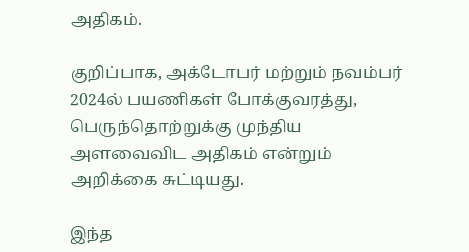அதிகம்.

குறிப்பாக, அக்டோபர் மற்றும் நவம்பர் 2024ல் பயணிகள் போக்குவரத்து, பெருந்தொற்றுக்கு முந்திய அளவைவிட அதிகம் என்றும் அறிக்கை சுட்டியது.

இந்த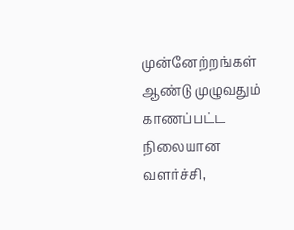முன்னேற்றங்கள் ஆண்டு முழுவதும் காணப்பட்ட நிலையான வளர்ச்சி,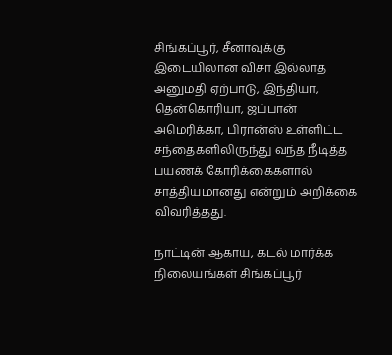சிங்கப்பூர், சீனாவுக்கு இடையிலான விசா இல்லாத அனுமதி ஏற்பாடு, இந்தியா, தென்கொரியா, ஜப்பான் அமெரிக்கா, பிரான்ஸ் உள்ளிட்ட சந்தைகளிலிருந்து வந்த நீடித்த பயணக் கோரிக்கைகளால் சாத்தியமானது என்றும் அறிக்கை விவரித்தது.

நாட்டின் ஆகாய, கடல் மார்க்க நிலையங்கள் சிங்கப்பூர்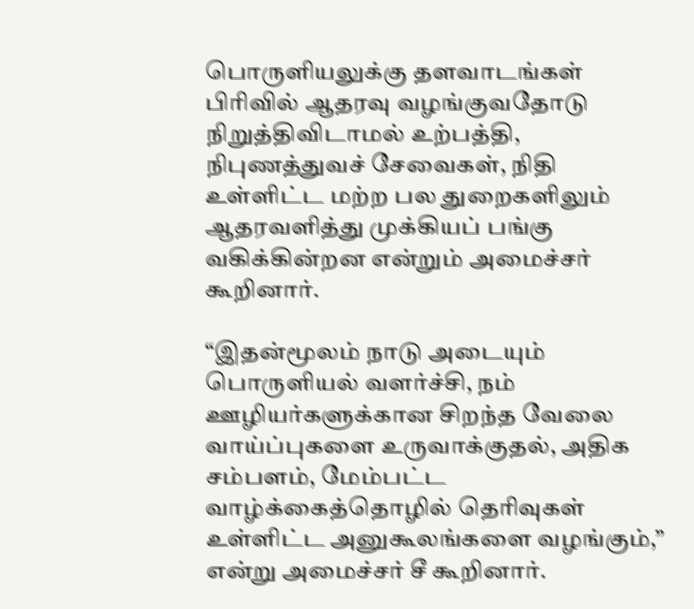பொருளியலுக்கு தளவாடங்கள் பிரிவில் ஆதரவு வழங்குவதோடு நிறுத்திவிடாமல் உற்பத்தி, நிபுணத்துவச் சேவைகள், நிதி உள்ளிட்ட மற்ற பல துறைகளிலும் ஆதரவளித்து முக்கியப் பங்கு வகிக்கின்றன என்றும் அமைச்சர் கூறினார்.

“இதன்மூலம் நாடு அடையும் பொருளியல் வளர்ச்சி, நம் ஊழியர்களுக்கான சிறந்த வேலை வாய்ப்புகளை உருவாக்குதல், அதிக சம்பளம், மேம்பட்ட வாழ்க்கைத்தொழில் தெரிவுகள் உள்ளிட்ட அனுகூலங்களை வழங்கும்,” என்று அமைச்சர் சீ கூறினார்.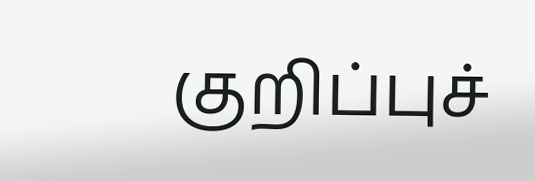குறிப்புச்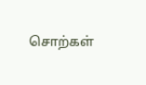சொற்கள்